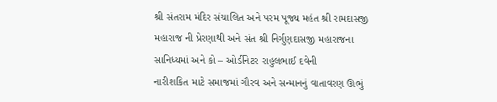શ્રી સંતરામ મંદિર સંચાલિત અને પરમ પૂજ્ય મહંત શ્રી રામદાસજી મહારાજ ની પ્રેરણાથી અને સંત શ્રી નિર્ગુણદાસજી મહારાજના સાનિધ્યમાં અને કો – ઓર્ડીનેટર રાહુલભાઈ દવેની
નારીશકિત માટે સમાજમાં ગૌરવ અને સન્માનનું વાતાવરણ ઊભું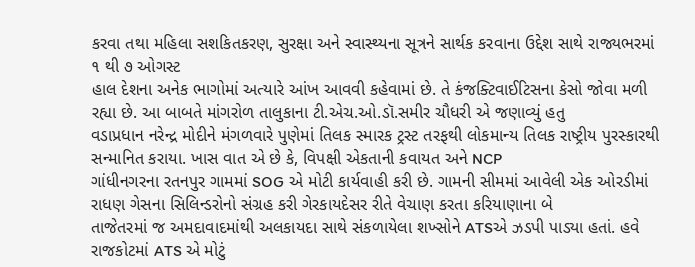કરવા તથા મહિલા સશકિતકરણ, સુરક્ષા અને સ્વાસ્થ્યના સૂત્રને સાર્થક કરવાના ઉદ્દેશ સાથે રાજ્યભરમાં ૧ થી ૭ ઓગસ્ટ
હાલ દેશના અનેક ભાગોમાં અત્યારે આંખ આવવી કહેવામાં છે. તે કંજક્ટિવાઈટિસના કેસો જોવા મળી રહ્યા છે. આ બાબતે માંગરોળ તાલુકાના ટી.એચ.ઓ.ડૉ.સમીર ચૌધરી એ જણાવ્યું હતુ
વડાપ્રધાન નરેન્દ્ર મોદીને મંગળવારે પુણેમાં તિલક સ્મારક ટ્રસ્ટ તરફથી લોકમાન્ય તિલક રાષ્ટ્રીય પુરસ્કારથી સન્માનિત કરાયા. ખાસ વાત એ છે કે, વિપક્ષી એકતાની કવાયત અને NCP
ગાંધીનગરના રતનપુર ગામમાં SOG એ મોટી કાર્યવાહી કરી છે. ગામની સીમમાં આવેલી એક ઓરડીમાં રાધણ ગેસના સિલિન્ડરોનો સંગ્રહ કરી ગેરકાયદેસર રીતે વેચાણ કરતા કરિયાણાના બે
તાજેતરમાં જ અમદાવાદમાંથી અલકાયદા સાથે સંકળાયેલા શખ્સોને ATSએ ઝડપી પાડ્યા હતાં. હવે રાજકોટમાં ATS એ મોટું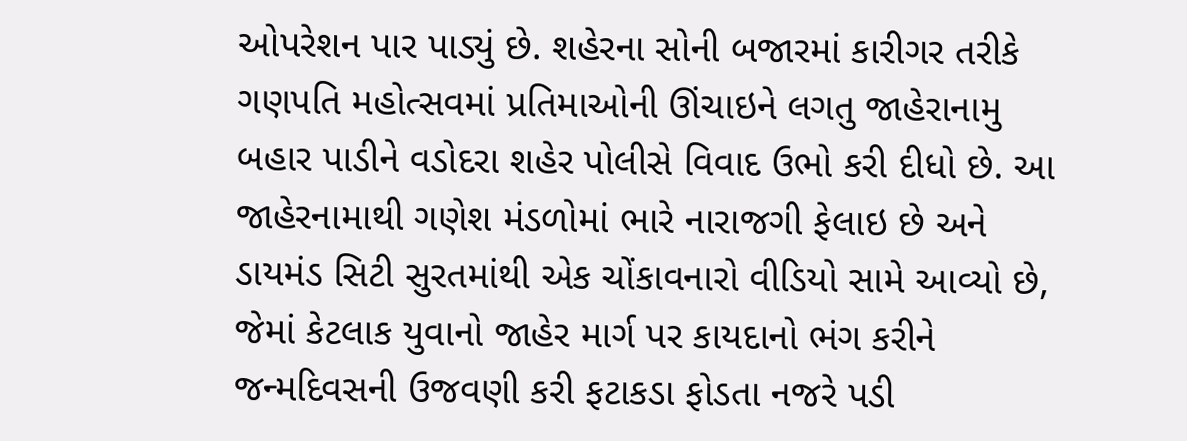ઓપરેશન પાર પાડ્યું છે. શહેરના સોની બજારમાં કારીગર તરીકે
ગણપતિ મહોત્સવમાં પ્રતિમાઓની ઊંચાઇને લગતુ જાહેરાનામુ બહાર પાડીને વડોદરા શહેર પોલીસે વિવાદ ઉભો કરી દીધો છે. આ જાહેરનામાથી ગણેશ મંડળોમાં ભારે નારાજગી ફેલાઇ છે અને
ડાયમંડ સિટી સુરતમાંથી એક ચોંકાવનારો વીડિયો સામે આવ્યો છે, જેમાં કેટલાક યુવાનો જાહેર માર્ગ પર કાયદાનો ભંગ કરીને જન્મદિવસની ઉજવણી કરી ફટાકડા ફોડતા નજરે પડી